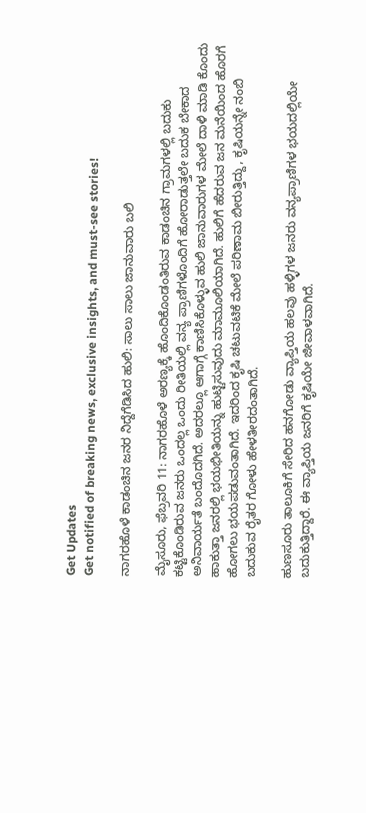Get Updates
Get notified of breaking news, exclusive insights, and must-see stories!

ನಾಗರಹೊಳೆ ಕಾಡಂಚಿನ ಜನರ ನಿದ್ದೆಗೆಡಿಸಿದ ಹುಲಿ: ಸಾಲು ಸಾಲು ಜಾನುವಾರು ಬಲಿ

ಮೈಸೂರು, ಫೆಬ್ರವರಿ 11: ನಾಗರಹೊಳೆ ಅರಣ್ಯಕ್ಕೆ ಹೊಂದಿಕೊಂಡಂತಿರುವ ಕಾಡಂಚಿನ ಗ್ರಾಮಗಳಲ್ಲಿ ಬದುಕು ಕಟ್ಟಿಕೊಂಡಿರುವ ಜನರು ಒಂದಲ್ಲ ಒಂದು ರೀತಿಯಲ್ಲಿ ವನ್ಯ ಪ್ರಾಣಿಗಳೊಂದಿಗೆ ಹೋರಾಡುತ್ತಲೇ ಬದುಕ ಬೇಕಾದ ಅನಿವಾರ್ಯತೆ ಬಂದೊದಗಿದೆ. ಅದರಲ್ಲೂ ಆಗಾಗ್ಗೆ ಕಾಣಿಸಿಕೊಳ್ಳುವ ಹುಲಿ ಜಾನುವಾರುಗಳ ಮೇಲೆ ದಾಳಿ ಮಾಡಿ ಕೊಂದು ಹಾಕುತ್ತಾ ಜನರಲ್ಲಿ ಭಯಭೀತಿಯನ್ನು ಹುಟ್ಟಿಸುವುದು ಮಾಮೂಲಿಯಾಗಿದೆ. ಹುಲಿಗೆ ಹೆದರುವ ಜನ ಮನೆಯಿಂದ ಹೊರಗೆ ಹೋಗಲು ಭಯಪಡುವಂತಾಗಿದೆ. ಇದರಿಂದ ಕೃಷಿ ಚಟುವಟಿಕೆ ಮೇಲೆ ಪರಿಣಾಮ ಬೀರುತ್ತಿದ್ದು, ಕೃಷಿಯನ್ನೇ ನಂಬಿ ಬದುಕುವ ರೈತರ ಗೋಳು ಹೇಳತೀರದಂತಾಗಿದೆ.

ಹುಣಸೂರು ತಾಲೂಕಿಗೆ ಸೇರಿದ ಹನಗೋಡು ವ್ಯಾಪ್ತಿಯ ಹಲವು ಹಳ್ಳಿಗಳ ಜನರು ವನ್ಯಪ್ರಾಣಿಗಳ ಭಯದಲ್ಲಿಯೇ ಬದುಕುತ್ತಿದ್ದಾರೆ. ಈ ವ್ಯಾಪ್ತಿಯ ಜನರಿಗೆ ಕೃಷಿಯೇ ಜೀವಾಳವಾಗಿದೆ.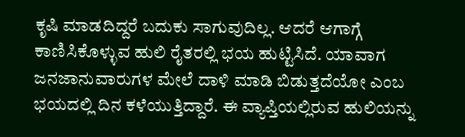ಕೃಷಿ ಮಾಡದಿದ್ದರೆ ಬದುಕು ಸಾಗುವುದಿಲ್ಲ. ಆದರೆ ಆಗಾಗ್ಗೆ ಕಾಣಿಸಿಕೊಳ್ಳುವ ಹುಲಿ ರೈತರಲ್ಲಿ ಭಯ ಹುಟ್ಟಿಸಿದೆ. ಯಾವಾಗ ಜನಜಾನುವಾರುಗಳ ಮೇಲೆ ದಾಳಿ ಮಾಡಿ ಬಿಡುತ್ತದೆಯೋ ಎಂಬ ಭಯದಲ್ಲಿ ದಿನ ಕಳೆಯುತ್ತಿದ್ದಾರೆ. ಈ ವ್ಯಾಪ್ತಿಯಲ್ಲಿರುವ ಹುಲಿಯನ್ನು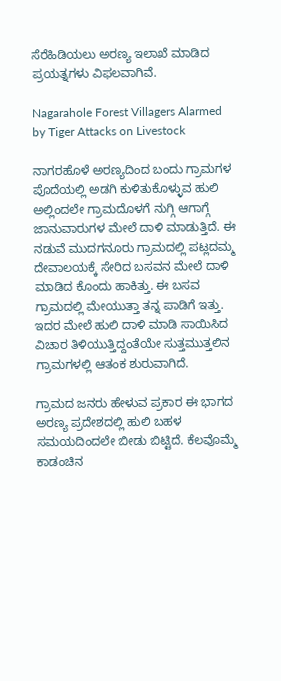ಸೆರೆಹಿಡಿಯಲು ಅರಣ್ಯ ಇಲಾಖೆ ಮಾಡಿದ ಪ್ರಯತ್ನಗಳು ವಿಫಲವಾಗಿವೆ.

Nagarahole Forest Villagers Alarmed by Tiger Attacks on Livestock

ನಾಗರಹೊಳೆ ಅರಣ್ಯದಿಂದ ಬಂದು ಗ್ರಾಮಗಳ ಪೊದೆಯಲ್ಲಿ ಅಡಗಿ ಕುಳಿತುಕೊಳ್ಳುವ ಹುಲಿ ಅಲ್ಲಿಂದಲೇ ಗ್ರಾಮದೊಳಗೆ ನುಗ್ಗಿ ಆಗಾಗ್ಗೆ ಜಾನುವಾರುಗಳ ಮೇಲೆ ದಾಳಿ ಮಾಡುತ್ತಿದೆ. ಈ ನಡುವೆ ಮುದಗನೂರು ಗ್ರಾಮದಲ್ಲಿ ಪಟ್ಲದಮ್ಮ ದೇವಾಲಯಕ್ಕೆ ಸೇರಿದ ಬಸವನ ಮೇಲೆ ದಾಳಿ ಮಾಡಿದ ಕೊಂದು ಹಾಕಿತ್ತು. ಈ ಬಸವ ಗ್ರಾಮದಲ್ಲಿ ಮೇಯುತ್ತಾ ತನ್ನ ಪಾಡಿಗೆ ಇತ್ತು. ಇದರ ಮೇಲೆ ಹುಲಿ ದಾಳಿ ಮಾಡಿ ಸಾಯಿಸಿದ ವಿಚಾರ ತಿಳಿಯುತ್ತಿದ್ದಂತೆಯೇ ಸುತ್ತಮುತ್ತಲಿನ ಗ್ರಾಮಗಳಲ್ಲಿ ಆತಂಕ ಶುರುವಾಗಿದೆ.

ಗ್ರಾಮದ ಜನರು ಹೇಳುವ ಪ್ರಕಾರ ಈ ಭಾಗದ ಅರಣ್ಯ ಪ್ರದೇಶದಲ್ಲಿ ಹುಲಿ ಬಹಳ ಸಮಯದಿಂದಲೇ ಬೀಡು ಬಿಟ್ಟಿದೆ. ಕೆಲವೊಮ್ಮೆ ಕಾಡಂಚಿನ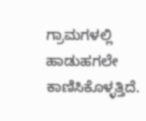ಗ್ರಾಮಗಳಲ್ಲಿ ಹಾಡುಹಗಲೇ ಕಾಣಿಸಿಕೊಳ್ಳತ್ತಿದೆ.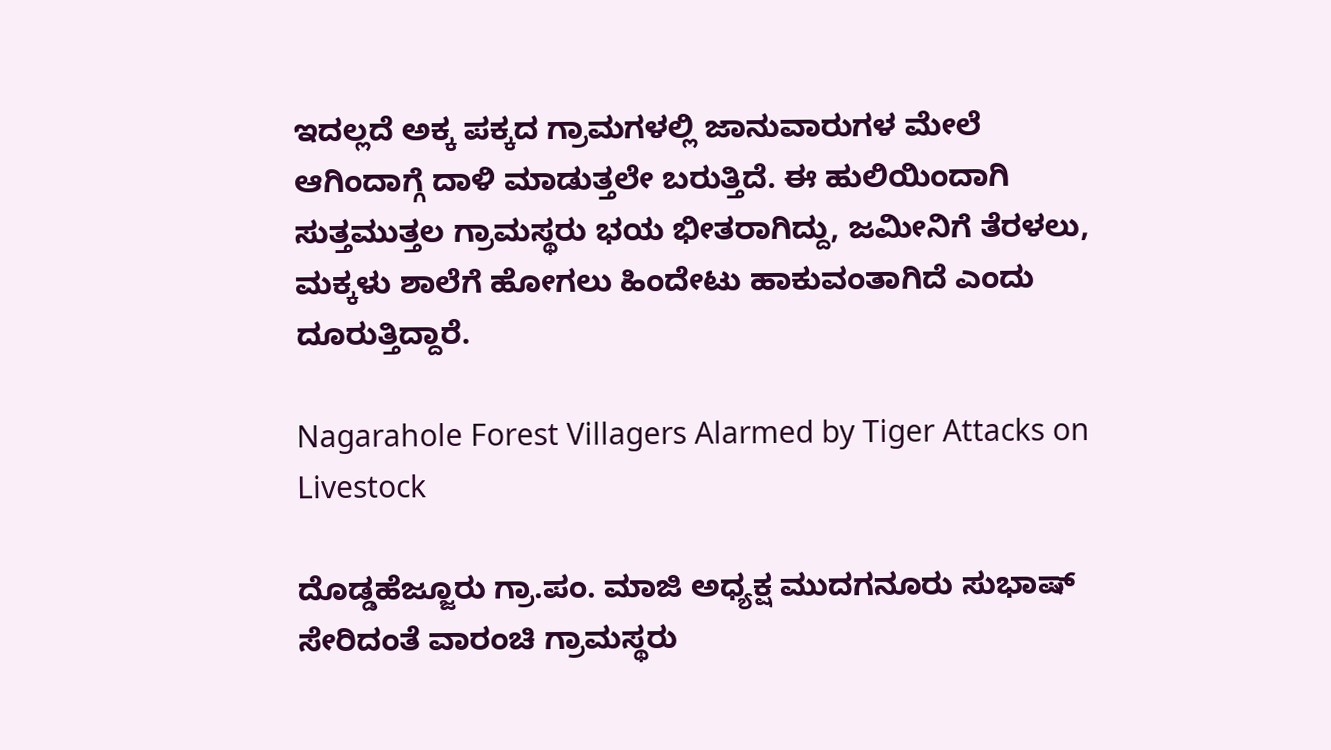ಇದಲ್ಲದೆ ಅಕ್ಕ ಪಕ್ಕದ ಗ್ರಾಮಗಳಲ್ಲಿ ಜಾನುವಾರುಗಳ ಮೇಲೆ ಆಗಿಂದಾಗ್ಗೆ ದಾಳಿ ಮಾಡುತ್ತಲೇ ಬರುತ್ತಿದೆ. ಈ ಹುಲಿಯಿಂದಾಗಿ ಸುತ್ತಮುತ್ತಲ ಗ್ರಾಮಸ್ಥರು ಭಯ ಭೀತರಾಗಿದ್ದು, ಜಮೀನಿಗೆ ತೆರಳಲು, ಮಕ್ಕಳು ಶಾಲೆಗೆ ಹೋಗಲು ಹಿಂದೇಟು ಹಾಕುವಂತಾಗಿದೆ ಎಂದು ದೂರುತ್ತಿದ್ದಾರೆ.

Nagarahole Forest Villagers Alarmed by Tiger Attacks on Livestock

ದೊಡ್ಡಹೆಜ್ಜೂರು ಗ್ರಾ.ಪಂ. ಮಾಜಿ ಅಧ್ಯಕ್ಷ ಮುದಗನೂರು ಸುಭಾಷ್ ಸೇರಿದಂತೆ ವಾರಂಚಿ ಗ್ರಾಮಸ್ಥರು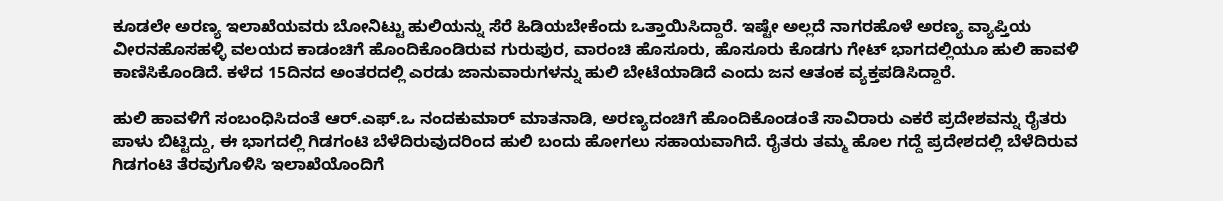ಕೂಡಲೇ ಅರಣ್ಯ ಇಲಾಖೆಯವರು ಬೋನಿಟ್ಟು ಹುಲಿಯನ್ನು ಸೆರೆ ಹಿಡಿಯಬೇಕೆಂದು ಒತ್ತಾಯಿಸಿದ್ದಾರೆ. ಇಷ್ಟೇ ಅಲ್ಲದೆ ನಾಗರಹೊಳೆ ಅರಣ್ಯ ವ್ಯಾಪ್ತಿಯ ವೀರನಹೊಸಹಳ್ಳಿ ವಲಯದ ಕಾಡಂಚಿಗೆ ಹೊಂದಿಕೊಂಡಿರುವ ಗುರುಪುರ, ವಾರಂಚಿ ಹೊಸೂರು, ಹೊಸೂರು ಕೊಡಗು ಗೇಟ್ ಭಾಗದಲ್ಲಿಯೂ ಹುಲಿ ಹಾವಳಿ ಕಾಣಿಸಿಕೊಂಡಿದೆ. ಕಳೆದ 15ದಿನದ ಅಂತರದಲ್ಲಿ ಎರಡು ಜಾನುವಾರುಗಳನ್ನು ಹುಲಿ ಬೇಟೆಯಾಡಿದೆ ಎಂದು ಜನ ಆತಂಕ ವ್ಯಕ್ತಪಡಿಸಿದ್ದಾರೆ.

ಹುಲಿ ಹಾವಳಿಗೆ ಸಂಬಂಧಿಸಿದಂತೆ ಆರ್.ಎಫ್.ಒ ನಂದಕುಮಾರ್ ಮಾತನಾಡಿ, ಅರಣ್ಯದಂಚಿಗೆ ಹೊಂದಿಕೊಂಡಂತೆ ಸಾವಿರಾರು ಎಕರೆ ಪ್ರದೇಶವನ್ನು ರೈತರು ಪಾಳು ಬಿಟ್ಟಿದ್ದು, ಈ ಭಾಗದಲ್ಲಿ ಗಿಡಗಂಟಿ ಬೆಳೆದಿರುವುದರಿಂದ ಹುಲಿ ಬಂದು ಹೋಗಲು ಸಹಾಯವಾಗಿದೆ. ರೈತರು ತಮ್ಮ ಹೊಲ ಗದ್ದೆ ಪ್ರದೇಶದಲ್ಲಿ ಬೆಳೆದಿರುವ ಗಿಡಗಂಟಿ ತೆರವುಗೊಳಿಸಿ ಇಲಾಖೆಯೊಂದಿಗೆ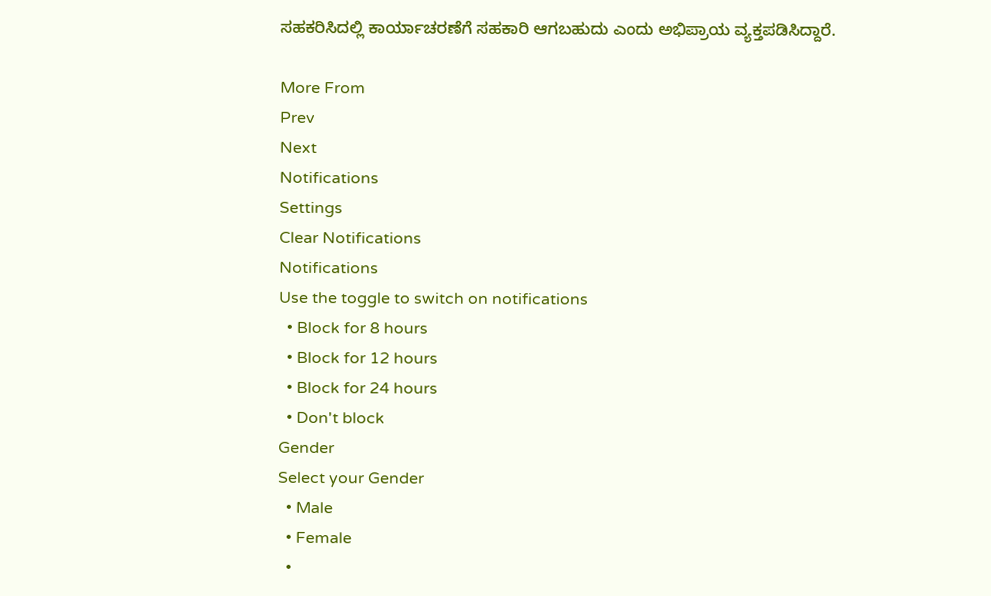ಸಹಕರಿಸಿದಲ್ಲಿ ಕಾರ್ಯಾಚರಣೆಗೆ ಸಹಕಾರಿ ಆಗಬಹುದು ಎಂದು ಅಭಿಪ್ರಾಯ ವ್ಯಕ್ತಪಡಿಸಿದ್ದಾರೆ.

More From
Prev
Next
Notifications
Settings
Clear Notifications
Notifications
Use the toggle to switch on notifications
  • Block for 8 hours
  • Block for 12 hours
  • Block for 24 hours
  • Don't block
Gender
Select your Gender
  • Male
  • Female
  •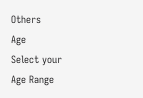Others
Age
Select your Age Range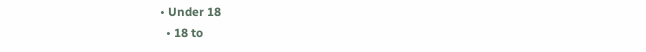• Under 18
  • 18 to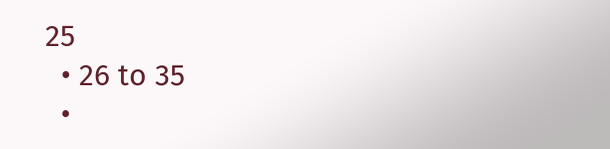25
  • 26 to 35
  •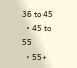36 to 45
  • 45 to 55
  • 55+